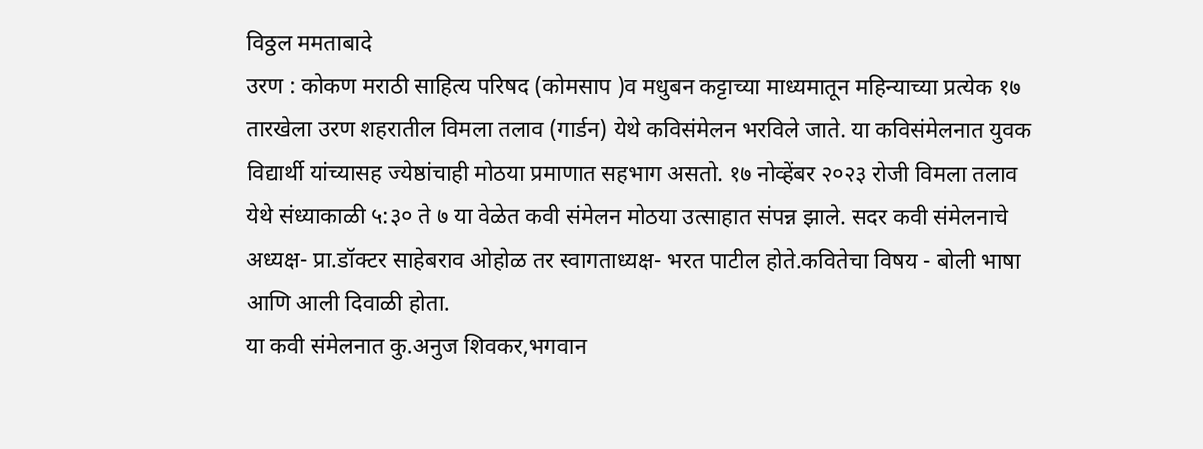विठ्ठल ममताबादे
उरण : कोकण मराठी साहित्य परिषद (कोमसाप )व मधुबन कट्टाच्या माध्यमातून महिन्याच्या प्रत्येक १७ तारखेला उरण शहरातील विमला तलाव (गार्डन) येथे कविसंमेलन भरविले जाते. या कविसंमेलनात युवक विद्यार्थी यांच्यासह ज्येष्ठांचाही मोठया प्रमाणात सहभाग असतो. १७ नोव्हेंबर २०२३ रोजी विमला तलाव येथे संध्याकाळी ५:३० ते ७ या वेळेत कवी संमेलन मोठया उत्साहात संपन्न झाले. सदर कवी संमेलनाचे अध्यक्ष- प्रा.डॉक्टर साहेबराव ओहोळ तर स्वागताध्यक्ष- भरत पाटील होते.कवितेचा विषय - बोली भाषा आणि आली दिवाळी होता.
या कवी संमेलनात कु.अनुज शिवकर,भगवान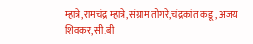म्हात्रे,रामचंद्र म्हात्रे,संग्राम तोगरे,चंद्रकांत कडू, अजय शिवकर,सी.बी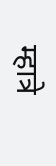म्हात्रे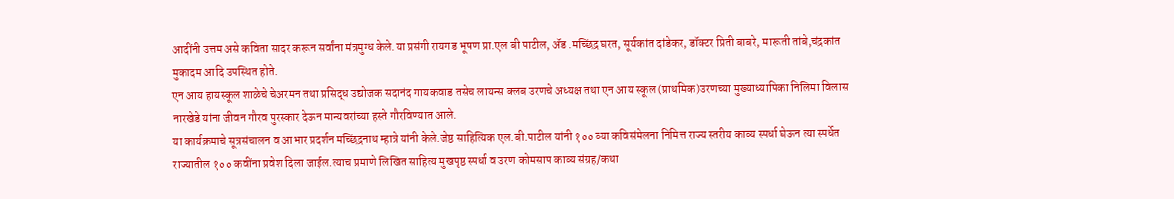आदींनी उत्तम असे कविता सादर करून सर्वांना मंत्रमुग्ध केले.या प्रसंगी रायगड भूषण प्रा.एल बी पाटील, ॲड .मच्छिंद्र घरत, सूर्यकांत दांडेकर, डॉक्टर प्रिती बाबरे, मारूती तांबे,चंद्रकांत मुकादम आदि उपस्थित होते.
एन आय हायस्कूल शाळेचे चेअरमन तथा प्रसिद्ध उद्योजक सदानंद गायकवाड तसेच लायन्स क्लब उरणचे अध्यक्ष तथा एन आय स्कूल (प्राथमिक)उरणच्या मुख्याध्यापिका निलिमा विलास नारखेडे यांना जीवन गौरव पुरस्कार देऊन मान्यवरांच्या हस्ते गौरविण्यात आले.
या कार्यक्रमाचे सूत्रसंचालन व आभार प्रदर्शन मच्छिंद्रनाथ म्हात्रे यांनी केले.जेष्ठ साहित्यिक एल.बी.पाटील यांनी १०० व्या कविसंमेलना निमित्त राज्य स्तरीय काव्य स्पर्धा घेऊन त्या स्पर्धेत राज्यातील १०० कवींना प्रवेश दिला जाईल.त्याच प्रमाणे लिखित साहित्य मुखपृष्ठ स्पर्धा व उरण कोमसाप काव्य संग्रह/कथा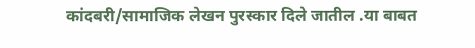कांदबरी/सामाजिक लेखन पुरस्कार दिले जातील .या बाबत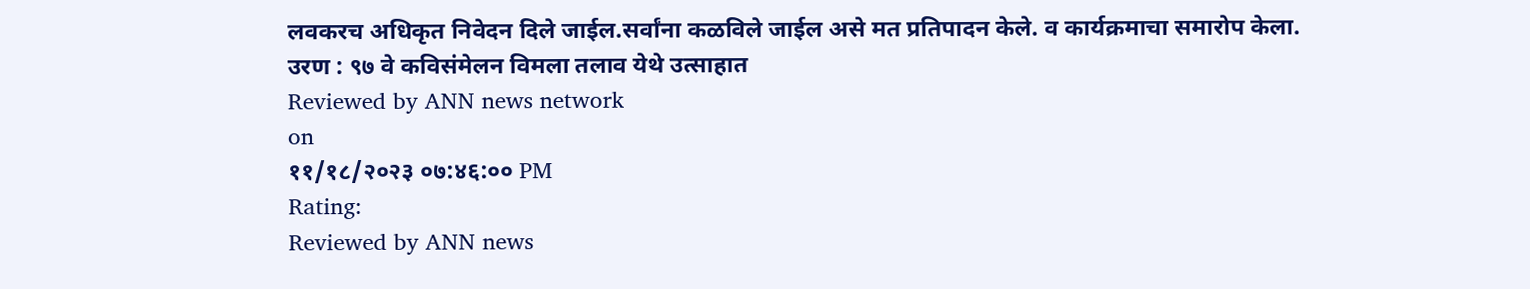लवकरच अधिकृत निवेदन दिले जाईल.सर्वांना कळविले जाईल असे मत प्रतिपादन केले. व कार्यक्रमाचा समारोप केला.
उरण : ९७ वे कविसंमेलन विमला तलाव येथे उत्साहात
Reviewed by ANN news network
on
११/१८/२०२३ ०७:४६:०० PM
Rating:
Reviewed by ANN news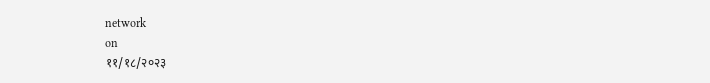network
on
११/१८/२०२३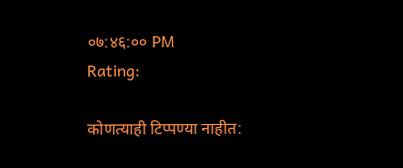०७:४६:०० PM
Rating:

कोणत्याही टिप्पण्या नाहीत: